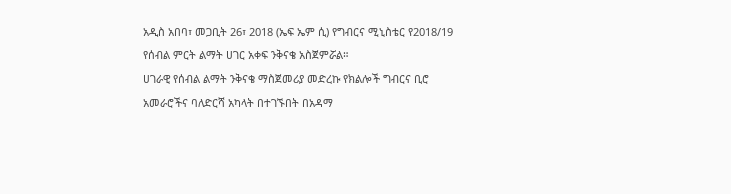አዲስ አበባ፣ መጋቢት 26፣ 2018 (ኤፍ ኤም ሲ) የግብርና ሚኒስቴር የ2018/19 የሰብል ምርት ልማት ሀገር አቀፍ ንቅናቄ አስጀምሯል።
ሀገራዊ የሰብል ልማት ንቅናቄ ማስጀመሪያ መድረኩ የክልሎች ግብርና ቢሮ አመራሮችና ባለድርሻ አካላት በተገኙበት በአዳማ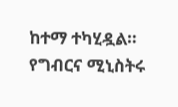ከተማ ተካሂዷል።
የግብርና ሚኒስትሩ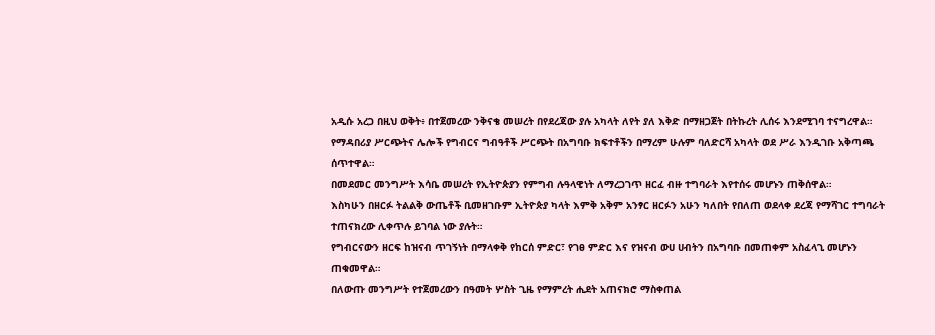አዲሱ አረጋ በዚህ ወቅት፥ በተጀመረው ንቅናቄ መሠረት በየደረጃው ያሉ አካላት ለየት ያለ እቅድ በማዘጋጀት በትኩረት ሊሰሩ እንደሚገባ ተናግረዋል።
የማዳበሪያ ሥርጭትና ሌሎች የግብርና ግብዓቶች ሥርጭት በአግባቡ ክፍተቶችን በማረም ሁሉም ባለድርሻ አካላት ወደ ሥራ እንዲገቡ አቅጣጫ ሰጥተዋል።
በመደመር መንግሥት እሳቤ መሠረት የኢትዮጵያን የምግብ ሉዓላዊነት ለማረጋገጥ ዘርፈ ብዙ ተግባራት እየተሰሩ መሆኑን ጠቅሰዋል።
እስካሁን በዘርፉ ትልልቅ ውጤቶች ቢመዘገቡም ኢትዮጵያ ካላት እምቅ አቅም አንፃር ዘርፉን አሁን ካለበት የበለጠ ወደላቀ ደረጃ የማሻገር ተግባራት ተጠናክረው ሊቀጥሉ ይገባል ነው ያሉት።
የግብርናውን ዘርፍ ከዝናብ ጥገኝነት በማላቀቅ የከርሰ ምድር፣ የገፀ ምድር እና የዝናብ ውሀ ሀብትን በአግባቡ በመጠቀም አስፈላጊ መሆኑን ጠቁመዋል።
በለውጡ መንግሥት የተጀመረውን በዓመት ሦስት ጊዜ የማምረት ሒደት አጠናክሮ ማስቀጠል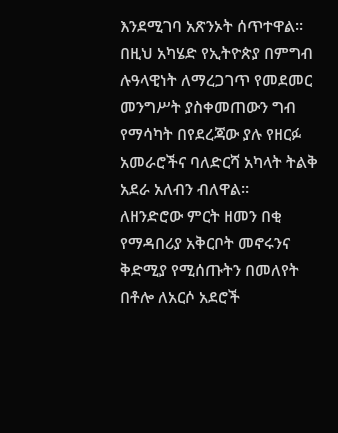እንደሚገባ አጽንኦት ሰጥተዋል።
በዚህ አካሄድ የኢትዮጵያ በምግብ ሉዓላዊነት ለማረጋገጥ የመደመር መንግሥት ያስቀመጠውን ግብ የማሳካት በየደረጃው ያሉ የዘርፉ አመራሮችና ባለድርሻ አካላት ትልቅ አደራ አለብን ብለዋል።
ለዘንድሮው ምርት ዘመን በቂ የማዳበሪያ አቅርቦት መኖሩንና ቅድሚያ የሚሰጡትን በመለየት በቶሎ ለአርሶ አደሮች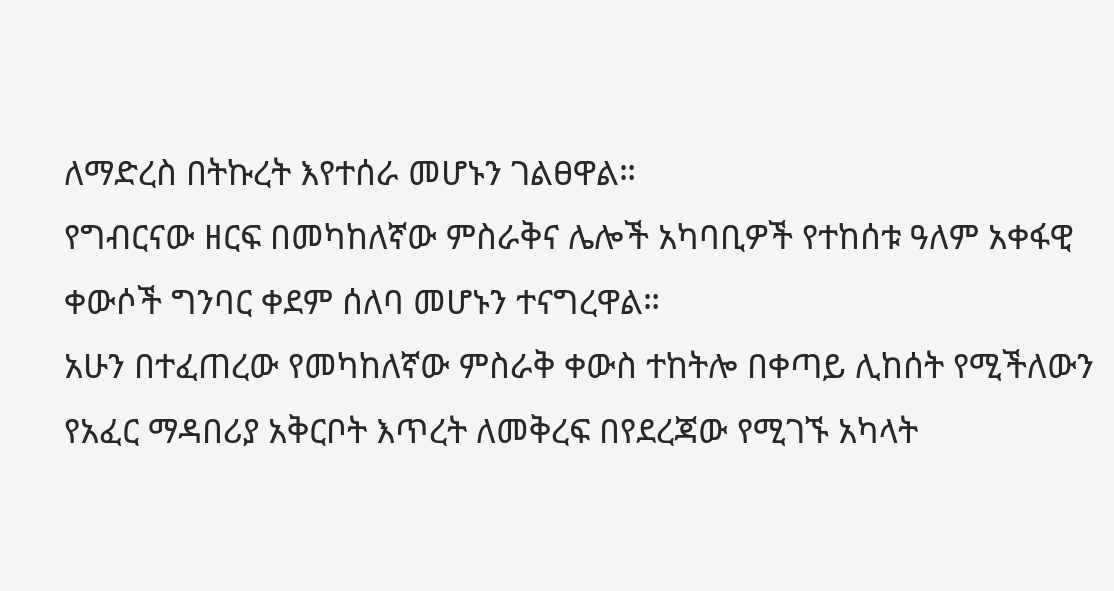ለማድረስ በትኩረት እየተሰራ መሆኑን ገልፀዋል።
የግብርናው ዘርፍ በመካከለኛው ምስራቅና ሌሎች አካባቢዎች የተከሰቱ ዓለም አቀፋዊ ቀውሶች ግንባር ቀደም ሰለባ መሆኑን ተናግረዋል።
አሁን በተፈጠረው የመካከለኛው ምስራቅ ቀውስ ተከትሎ በቀጣይ ሊከሰት የሚችለውን የአፈር ማዳበሪያ አቅርቦት እጥረት ለመቅረፍ በየደረጃው የሚገኙ አካላት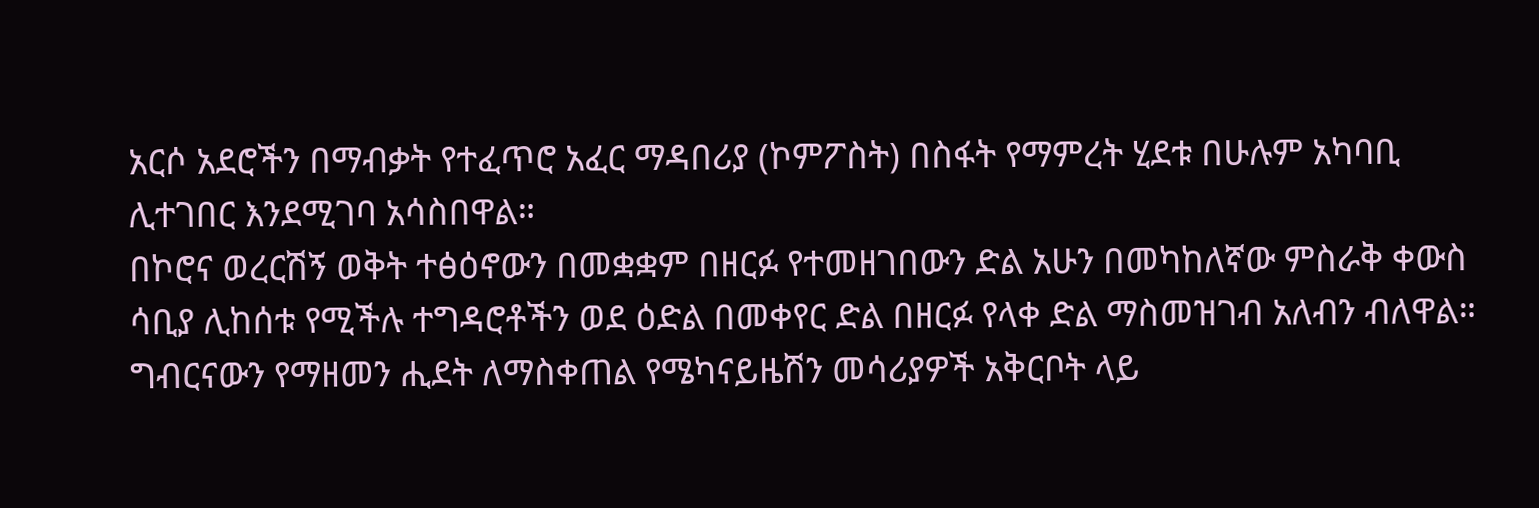አርሶ አደሮችን በማብቃት የተፈጥሮ አፈር ማዳበሪያ (ኮምፖስት) በስፋት የማምረት ሂደቱ በሁሉም አካባቢ ሊተገበር እንደሚገባ አሳስበዋል።
በኮሮና ወረርሽኝ ወቅት ተፅዕኖውን በመቋቋም በዘርፉ የተመዘገበውን ድል አሁን በመካከለኛው ምስራቅ ቀውስ ሳቢያ ሊከሰቱ የሚችሉ ተግዳሮቶችን ወደ ዕድል በመቀየር ድል በዘርፉ የላቀ ድል ማስመዝገብ አለብን ብለዋል።
ግብርናውን የማዘመን ሒደት ለማስቀጠል የሜካናይዜሽን መሳሪያዎች አቅርቦት ላይ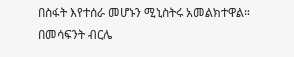በስፋት እየተሰራ መሆኑን ሚኒስትሩ አመልክተዋል።
በመሳፍንት ብርሌ